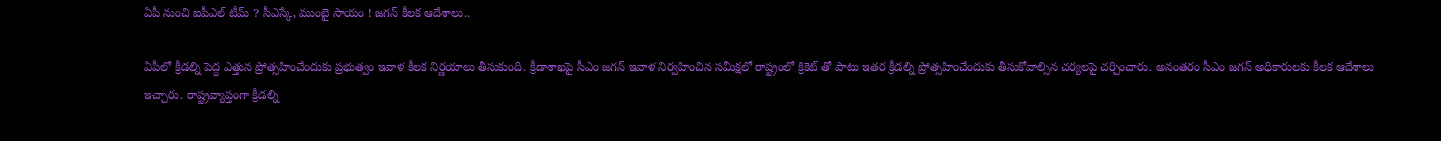ఏపీ నుంచి ఐపీఎల్ టీమ్ ? సీఎస్కే, ముంబై సాయం ! జగన్ కీలక ఆదేశాలు..

ఏపీలో క్రీడల్ని పెద్ద ఎత్తున ప్రోత్సహించేందుకు ప్రభుత్వం ఇవాళ కీలక నిర్ణయాలు తీసుకుంది. క్రీడాశాఖపై సీఎం జగన్ ఇవాళ నిర్వహించిన సమీక్షలో రాష్ట్రంలో క్రికెట్ తో పాటు ఇతర క్రీడల్ని ప్రోత్సహించేందుకు తీసుకోవాల్సిన చర్యలపై చర్చించారు. అనంతరం సీఎం జగన్ అధికారులకు కీలక ఆదేశాలు ఇచ్చారు. రాష్ట్రవ్యాప్తంగా క్రీడల్ని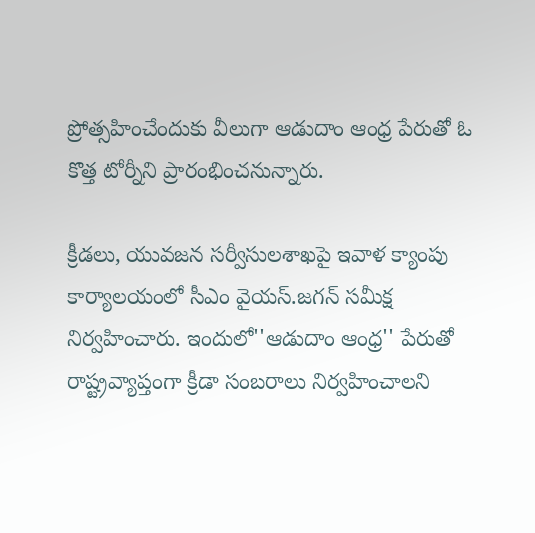ప్రోత్సహించేందుకు వీలుగా ఆడుదాం ఆంధ్ర పేరుతో ఓ కొత్త టోర్నీని ప్రారంభించనున్నారు.

క్రీడలు, యువజన సర్వీసులశాఖపై ఇవాళ క్యాంపు కార్యాలయంలో సీఎం వైయస్‌.జగన్‌ సమీక్ష నిర్వహించారు. ఇందులో''ఆడుదాం ఆంధ్ర'' పేరుతో రాష్ట్రవ్యాప్తంగా క్రీడా సంబరాలు నిర్వహించాలని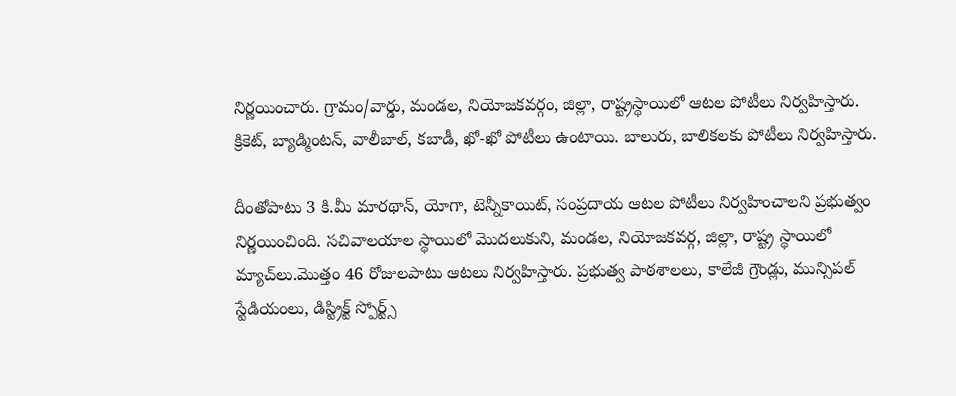నిర్ణయించారు. గ్రామం/వార్డు, మండల, నియోజకవర్గం, జిల్లా, రాష్ట్రస్థాయిలో ఆటల పోటీలు నిర్వహిస్తారు. క్రికెట్, బ్యాడ్మింటన్, వాలీబాల్, కబాడీ, ఖో-ఖో పోటీలు ఉంటాయి. బాలురు, బాలికలకు పోటీలు నిర్వహిస్తారు.

దీంతోపాటు 3 కి.మీ మారథాన్, యోగా, టెన్నీకాయిట్, సంప్రదాయ ఆటల పోటీలు నిర్వహించాలని ప్రభుత్వం నిర్ణయించింది. సచివాలయాల స్థాయిలో మొదలుకుని, మండల, నియోజకవర్గ, జిల్లా, రాష్ట్ర స్థాయిలో మ్యాచ్‌లు.మొత్తం 46 రోజులపాటు ఆటలు నిర్వహిస్తారు. ప్రభుత్వ పాఠశాలలు, కాలేజీ గ్రౌండ్లు, మున్సిపల్‌ స్టేడియంలు, డిస్ట్రిక్ట్‌ స్పోర్ట్స్‌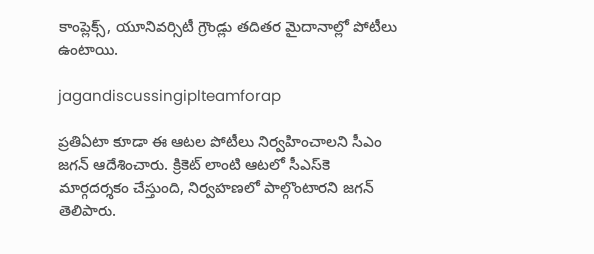కాంప్లెక్స్, యూనివర్సిటీ గ్రౌండ్లు తదితర మైదానాల్లో పోటీలు ఉంటాయి.

jagandiscussingiplteamforap

ప్రతిఏటా కూడా ఈ ఆటల పోటీలు నిర్వహించాలని సీఎం జగన్ ఆదేశించారు. క్రికెట్‌ లాంటి ఆటలో సీఎస్‌కె మార్గదర్శకం చేస్తుంది, నిర్వహణలో పాల్గొంటారని జగన్ తెలిపారు.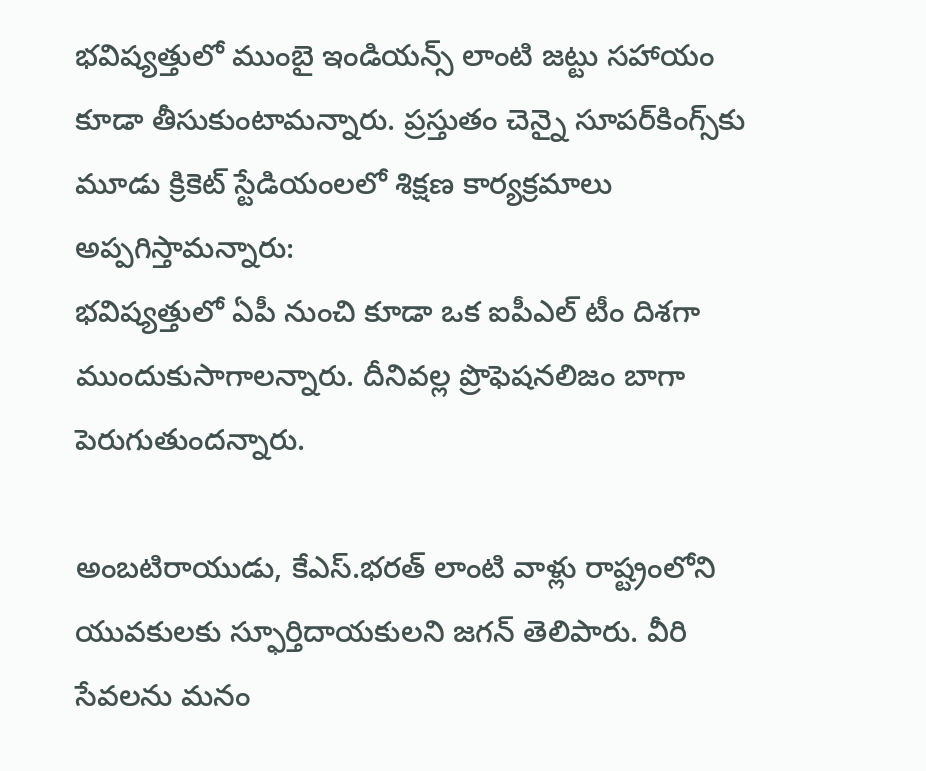భవిష్యత్తులో ముంబై ఇండియన్స్‌ లాంటి జట్టు సహాయం కూడా తీసుకుంటామన్నారు. ప్రస్తుతం చెన్నై సూపర్‌కింగ్స్‌కు మూడు క్రికెట్‌ స్టేడియంలలో శిక్షణ కార్యక్రమాలు అప్పగిస్తామన్నారు:
భవిష్యత్తులో ఏపీ నుంచి కూడా ఒక ఐపీఎల్‌ టీం దిశగా ముందుకుసాగాలన్నారు. దీనివల్ల ప్రొఫెషనలిజం బాగా పెరుగుతుందన్నారు.

అంబటిరాయుడు, కేఎస్‌.భరత్‌ లాంటి వాళ్లు రాష్ట్రంలోని యువకులకు స్ఫూర్తిదాయకులని జగన్ తెలిపారు. వీరి సేవలను మనం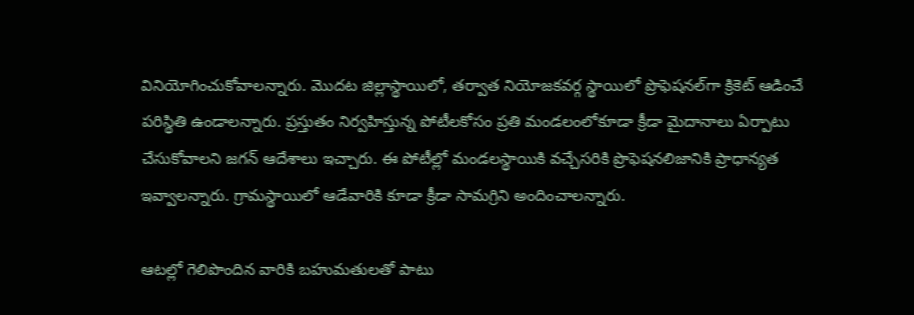వినియోగించుకోవాలన్నారు. మొదట జిల్లాస్థాయిలో, తర్వాత నియోజకవర్గ స్థాయిలో ప్రొఫెషనల్‌గా క్రికెట్‌ ఆడించే పరిస్థితి ఉండాలన్నారు. ప్రస్తుతం నిర్వహిస్తున్న పోటీలకోసం ప్రతి మండలంలోకూడా క్రీడా మైదానాలు ఏర్పాటు చేసుకోవాలని జగన్ ఆదేశాలు ఇచ్చారు. ఈ పోటీల్లో మండలస్థాయికి వచ్చేసరికి ప్రొఫెషనలిజానికి ప్రాధాన్యత ఇవ్వాలన్నారు. గ్రామస్థాయిలో ఆడేవారికి కూడా క్రీడా సామగ్రిని అందించాలన్నారు.

ఆటల్లో గెలిపొందిన వారికి బహుమతులతో పాటు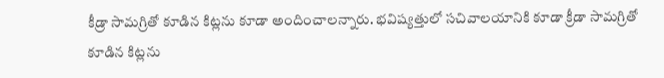కీడ్రా సామగ్రితో కూడిన కిట్లను కూడా అందించాలన్నారు. భవిష్యత్తులో సచివాలయానికి కూడా క్రీడా సామగ్రితో కూడిన కిట్లను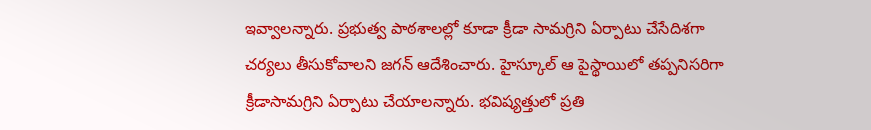ఇవ్వాలన్నారు. ప్రభుత్వ పాఠశాలల్లో కూడా క్రీడా సామగ్రిని ఏర్పాటు చేసేదిశగా చర్యలు తీసుకోవాలని జగన్ ఆదేశించారు. హైస్కూల్‌ ఆ పైస్థాయిలో తప్పనిసరిగా క్రీడాసామగ్రిని ఏర్పాటు చేయాలన్నారు. భవిష్యత్తులో ప్రతి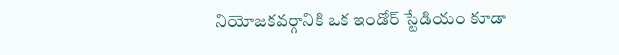నియోజకవర్గానికి ఒక ఇండోర్‌ స్టేడియం కూడా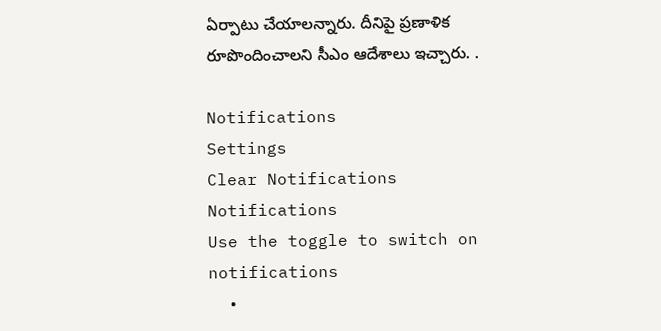ఏర్పాటు చేయాలన్నారు. దీనిపై ప్రణాళిక రూపొందించాలని సీఎం ఆదేశాలు ఇచ్చారు. .

Notifications
Settings
Clear Notifications
Notifications
Use the toggle to switch on notifications
  •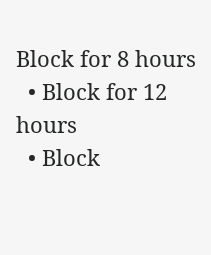Block for 8 hours
  • Block for 12 hours
  • Block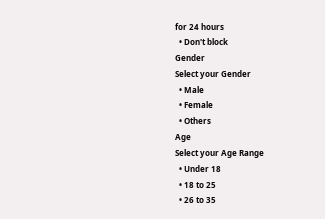for 24 hours
  • Don't block
Gender
Select your Gender
  • Male
  • Female
  • Others
Age
Select your Age Range
  • Under 18
  • 18 to 25
  • 26 to 35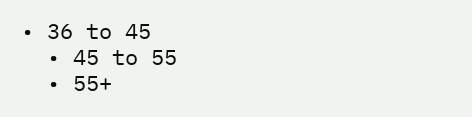• 36 to 45
  • 45 to 55
  • 55+